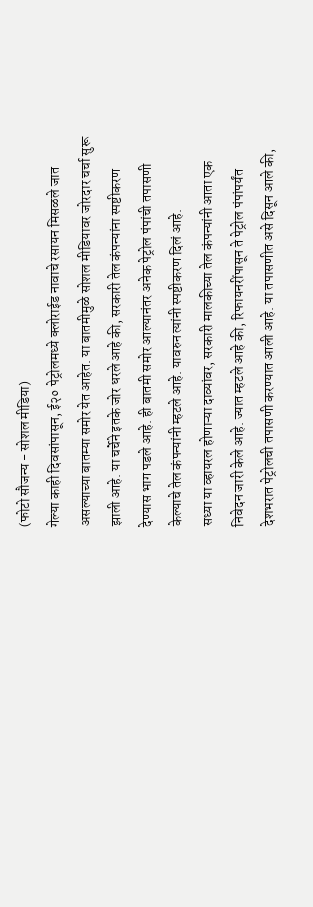(फोटो सौजन्य - सोशल मीडिया)
गेल्या काही दिवसांपासून, ई२० पेट्रोलमध्ये क्लोराईड नावाचे रसायन मिसळले जात असल्याच्या बातम्या समोर येत आहेत. या बातमीमुळे सोशल मीडियावर जोरदार चर्चा सुरू झाली आहे. या चर्चेने इतके जोर धरले आहे की, सरकारी तेल कंपन्यांना स्पष्टीकरण देण्यास भाग पडले आहे. ही बातमी समोर आल्यानंतर अनेक पेट्रोल पंपांची तपासणी केल्याचे तेल कंपन्यांनी म्हटले आहे. यावरुन त्यांनी स्पष्टीकरण दिलं आहे.
सध्या या व्हायरल होणाऱ्या दाव्यांवर, सरकारी मालकीच्या तेल कंपन्यांनी आता एक निवेदन जारी केले आहे. ज्यात म्हटले आहे की, रिफायनरींपासून ते पेट्रोल पंपांपर्यंत देशभरात पेट्रोलची तपासणी करण्यात आली आहे. या तपासणीत असे दिसून आले की,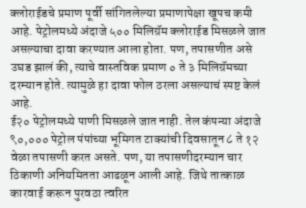क्लोराईडचे प्रमाण पूर्वी सांगितलेल्या प्रमाणापेक्षा खूपच कमी आहे. पेट्रोलमध्ये अंदाजे ५०० मिलिग्रॅम क्लोराईड मिसळले जात असल्याचा दावा करण्यात आला होता. पण, तपासणीत असे उघड झालं की, त्याचे वास्तविक प्रमाण ० ते ३ मिलिग्रॅमच्या दरम्यान होते. त्यामुळे हा दावा फोल ठरला असल्याचं स्पष्ट केलं आहे.
ई२० पेट्रोलमध्ये पाणी मिसळले जात नाही. तेल कंपन्या अंदाजे ९०,००० पेट्रोल पंपांच्या भूमिगत टाक्यांची दिवसातून ८ ते १२ वेळा तपासणी करत असते. पण, या तपासणीदरम्यान चार ठिकाणी अनियमितता आढळून आली आहे. जिथे तात्काळ कारवाई करून पुरवठा त्वरित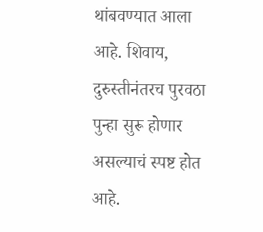थांबवण्यात आला आहे. शिवाय, दुरुस्तीनंतरच पुरवठा पुन्हा सुरू होणार असल्याचं स्पष्ट होत आहे.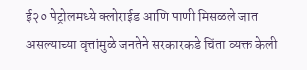ई२० पेट्रोलमध्ये क्लोराईड आणि पाणी मिसळले जात असल्याच्या वृत्तांमुळे जनतेने सरकारकडे चिंता व्यक्त केली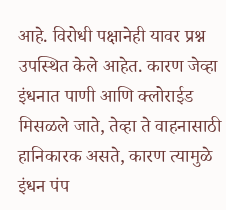आहे. विरोधी पक्षानेही यावर प्रश्न उपस्थित केले आहेत. कारण जेव्हा इंधनात पाणी आणि क्लोराईड मिसळले जाते, तेव्हा ते वाहनासाठी हानिकारक असते, कारण त्यामुळे इंधन पंप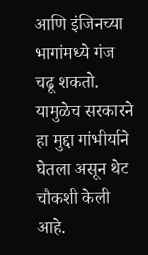आणि इंजिनच्या भागांमध्ये गंज चढू शकतो. यामुळेच सरकारने हा मुद्दा गांभीर्याने घेतला असून थेट चौकशी केली आहे.